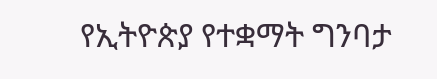የኢትዮጵያ የተቋማት ግንባታ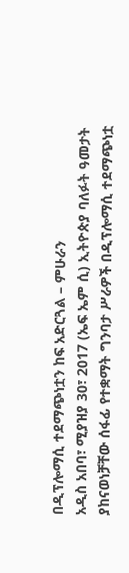በዲፕሎማሲ ተደማጭነቷን ከፍ አድርጓል – ምሁራን
አዲስ አበባ፣ ሚያዝያ 30፣ 2017 (ኤፍ ኤም ሲ) ኢትዮጵያ ባለፉት ዓመታት ያከናወነቻቸው ሰፋፊ የተቋማት ግንባታ ሥራዎች በዲፕሎማሲ ተደማጭነቷ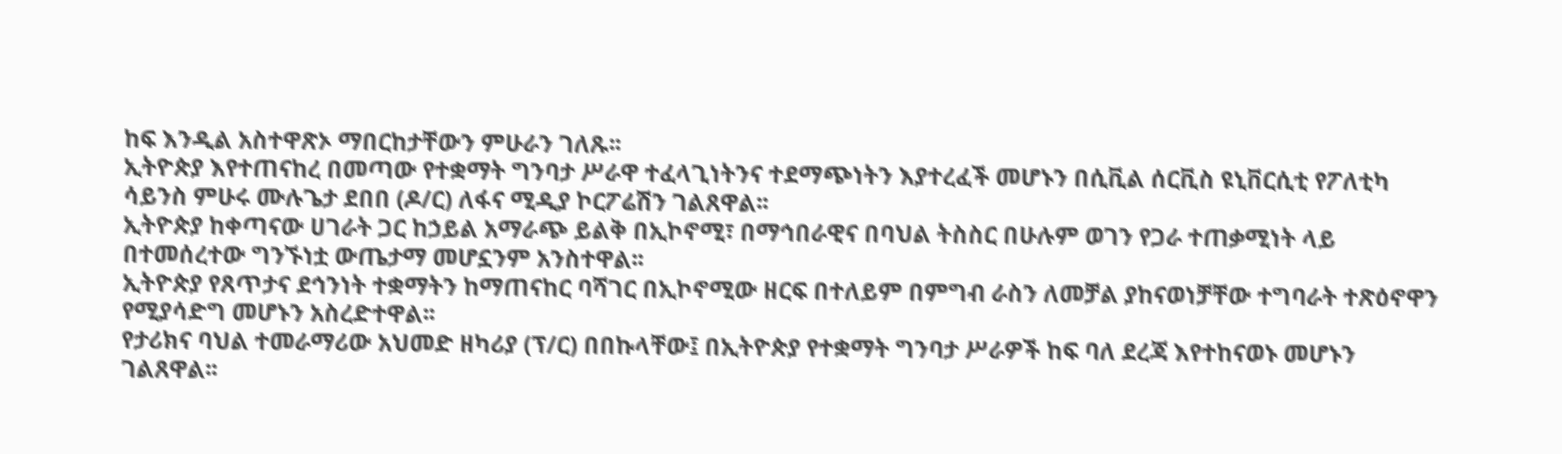ከፍ እንዲል አስተዋጽኦ ማበርከታቸውን ምሁራን ገለጹ፡፡
ኢትዮጵያ እየተጠናከረ በመጣው የተቋማት ግንባታ ሥራዋ ተፈላጊነትንና ተደማጭነትን እያተረፈች መሆኑን በሲቪል ሰርቪስ ዩኒቨርሲቲ የፖለቲካ ሳይንስ ምሁሩ ሙሉጌታ ደበበ (ዶ/ር) ለፋና ሚዲያ ኮርፖሬሽን ገልጸዋል፡፡
ኢትዮጵያ ከቀጣናው ሀገራት ጋር ከኃይል አማራጭ ይልቅ በኢኮኖሚ፣ በማኅበራዊና በባህል ትስስር በሁሉም ወገን የጋራ ተጠቃሚነት ላይ በተመሰረተው ግንኙነቷ ውጤታማ መሆኗንም አንስተዋል፡፡
ኢትዮጵያ የጸጥታና ደኅንነት ተቋማትን ከማጠናከር ባሻገር በኢኮኖሚው ዘርፍ በተለይም በምግብ ራስን ለመቻል ያከናወነቻቸው ተግባራት ተጽዕኖዋን የሚያሳድግ መሆኑን አስረድተዋል፡፡
የታሪክና ባህል ተመራማሪው አህመድ ዘካሪያ (ፕ/ር) በበኩላቸው፤ በኢትዮጵያ የተቋማት ግንባታ ሥራዎች ከፍ ባለ ደረጃ እየተከናወኑ መሆኑን ገልጸዋል፡፡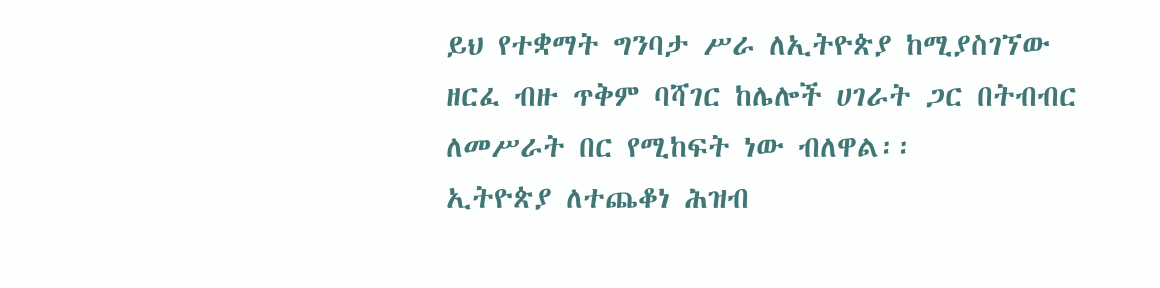ይህ የተቋማት ግንባታ ሥራ ለኢትዮጵያ ከሚያስገኘው ዘርፈ ብዙ ጥቅም ባሻገር ከሌሎች ሀገራት ጋር በትብብር ለመሥራት በር የሚከፍት ነው ብለዋል፡፡
ኢትዮጵያ ለተጨቆነ ሕዝብ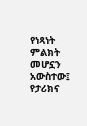የነጻነት ምልክት መሆኗን አውስተው፤ የታሪክና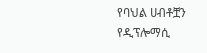የባህል ሀብቶቿን የዲፕሎማሲ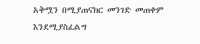አቅሟን በሚያጠናክር መንገድ መጠቀም እንደሚያስፈልግ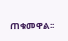ጠቁመዋል፡፡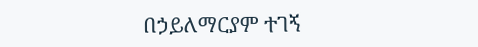በኃይለማርያም ተገኝ